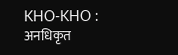KHO-KHO : अनधिकृत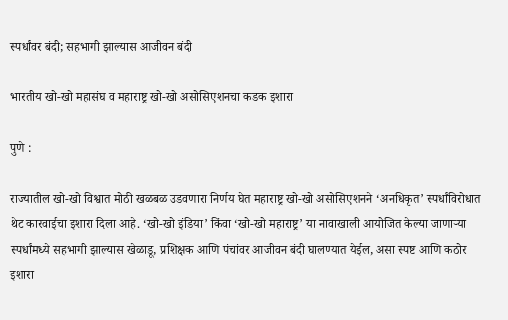स्पर्धांवर बंदी; सहभागी झाल्यास आजीवन बंदी

भारतीय खो-खो महासंघ व महाराष्ट्र खो-खो असोसिएशनचा कडक इशारा

पुणे :

राज्यातील खो-खो विश्वात मोठी खळबळ उडवणारा निर्णय घेत महाराष्ट्र खो-खो असोसिएशनने ‘अनधिकृत’ स्पर्धांविरोधात थेट कारवाईचा इशारा दिला आहे. ‘खो-खो इंडिया’ किंवा ‘खो-खो महाराष्ट्र’ या नावाखाली आयोजित केल्या जाणाऱ्या स्पर्धांमध्ये सहभागी झाल्यास खेळाडू, प्रशिक्षक आणि पंचांवर आजीवन बंदी घालण्यात येईल, असा स्पष्ट आणि कठोर इशारा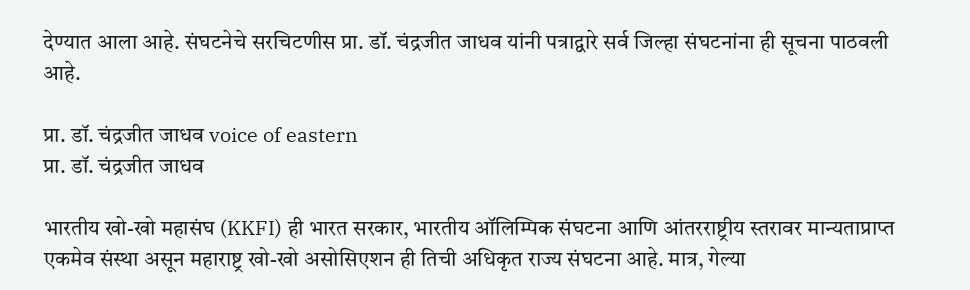देण्यात आला आहे. संघटनेचे सरचिटणीस प्रा. डॉ. चंद्रजीत जाधव यांनी पत्राद्वारे सर्व जिल्हा संघटनांना ही सूचना पाठवली आहे.

प्रा. डॉ. चंद्रजीत जाधव voice of eastern
प्रा. डॉ. चंद्रजीत जाधव

भारतीय खो-खो महासंघ (KKFI) ही भारत सरकार, भारतीय ऑलिम्पिक संघटना आणि आंतरराष्ट्रीय स्तरावर मान्यताप्राप्त एकमेव संस्था असून महाराष्ट्र खो-खो असोसिएशन ही तिची अधिकृत राज्य संघटना आहे. मात्र, गेल्या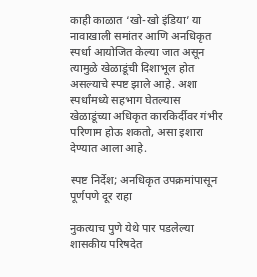काही काळात ‘खो-खो इंडिया’ या नावाखाली समांतर आणि अनधिकृत स्पर्धा आयोजित केल्या जात असून त्यामुळे खेळाडूंची दिशाभूल होत असल्याचे स्पष्ट झाले आहे. अशा स्पर्धांमध्ये सहभाग घेतल्यास खेळाडूंच्या अधिकृत कारकिर्दीवर गंभीर परिणाम होऊ शकतो, असा इशारा देण्यात आला आहे.

स्पष्ट निर्देश; अनधिकृत उपक्रमांपासून पूर्णपणे दूर राहा

नुकत्याच पुणे येथे पार पडलेल्या शासकीय परिषदेत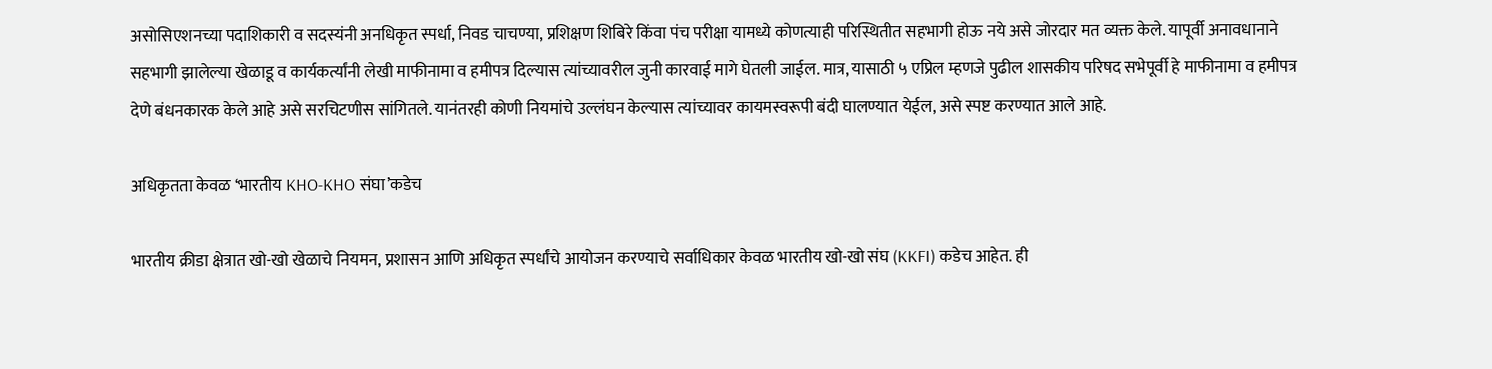असोसिएशनच्या पदाशिकारी व सदस्यंनी अनधिकृत स्पर्धा, निवड चाचण्या, प्रशिक्षण शिबिरे किंवा पंच परीक्षा यामध्ये कोणत्याही परिस्थितीत सहभागी होऊ नये असे जोरदार मत व्यक्त केले. यापूर्वी अनावधानाने सहभागी झालेल्या खेळाडू व कार्यकर्त्यांनी लेखी माफीनामा व हमीपत्र दिल्यास त्यांच्यावरील जुनी कारवाई मागे घेतली जाईल. मात्र, यासाठी ५ एप्रिल म्हणजे पुढील शासकीय परिषद सभेपूर्वी हे माफीनामा व हमीपत्र देणे बंधनकारक केले आहे असे सरचिटणीस सांगितले. यानंतरही कोणी नियमांचे उल्लंघन केल्यास त्यांच्यावर कायमस्वरूपी बंदी घालण्यात येईल, असे स्पष्ट करण्यात आले आहे.

अधिकृतता केवळ ‘भारतीय KHO-KHO संघा’कडेच

भारतीय क्रीडा क्षेत्रात खो-खो खेळाचे नियमन, प्रशासन आणि अधिकृत स्पर्धांचे आयोजन करण्याचे सर्वाधिकार केवळ भारतीय खो-खो संघ (KKFI) कडेच आहेत. ही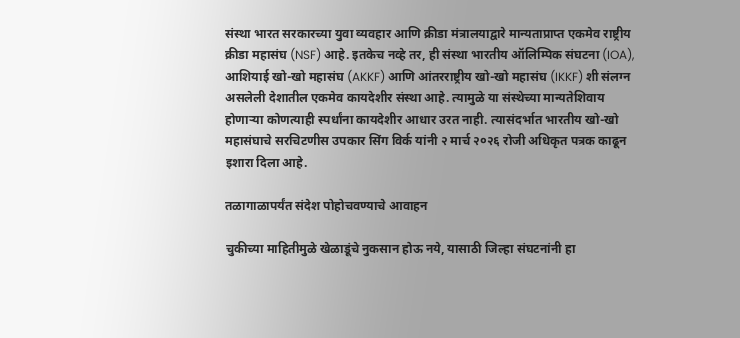संस्था भारत सरकारच्या युवा व्यवहार आणि क्रीडा मंत्रालयाद्वारे मान्यताप्राप्त एकमेव राष्ट्रीय क्रीडा महासंघ (NSF) आहे. इतकेच नव्हे तर, ही संस्था भारतीय ऑलिम्पिक संघटना (IOA), आशियाई खो-खो महासंघ (AKKF) आणि आंतरराष्ट्रीय खो-खो महासंघ (IKKF) शी संलग्न असलेली देशातील एकमेव कायदेशीर संस्था आहे. त्यामुळे या संस्थेच्या मान्यतेशिवाय होणाऱ्या कोणत्याही स्पर्धांना कायदेशीर आधार उरत नाही. त्यासंदर्भात भारतीय खो-खो महासंघाचे सरचिटणीस उपकार सिंग विर्क यांनी २ मार्च २०२६ रोजी अधिकृत पत्रक काढून इशारा दिला आहे.

तळागाळापर्यंत संदेश पोहोचवण्याचे आवाहन

चुकीच्या माहितीमुळे खेळाडूंचे नुकसान होऊ नये, यासाठी जिल्हा संघटनांनी हा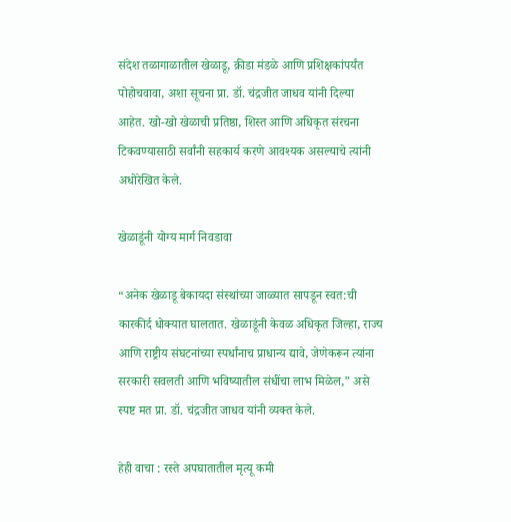संदेश तळागाळातील खेळाडू, क्रीडा मंडळे आणि प्रशिक्षकांपर्यंत पोहोचवावा, अशा सूचना प्रा. डॉ. चंद्रजीत जाधव यांनी दिल्या आहेत. खो-खो खेळाची प्रतिष्ठा, शिस्त आणि अधिकृत संरचना टिकवण्यासाठी सर्वांनी सहकार्य करणे आवश्यक असल्याचे त्यांनी अधोरेखित केले.

खेळाडूंनी योग्य मार्ग निवडावा

“अनेक खेळाडू बेकायदा संस्थांच्या जाळ्यात सापडून स्वत:ची कारकीर्द धोक्यात घालतात. खेळाडूंनी केवळ अधिकृत जिल्हा, राज्य आणि राष्ट्रीय संघटनांच्या स्पर्धांनाच प्राधान्य द्यावे, जेणेकरून त्यांना सरकारी सवलती आणि भविष्यातील संधींचा लाभ मिळेल,” असे स्पष्ट मत प्रा. डॉ. चंद्रजीत जाधव यांनी व्यक्त केले.

हेही वाचा : रस्ते अपघातातील मृत्यू कमी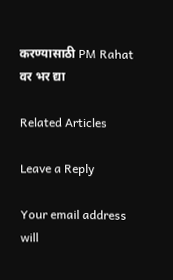करण्यासाठी PM Rahat वर भर द्या

Related Articles

Leave a Reply

Your email address will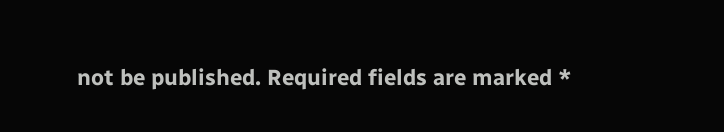not be published. Required fields are marked *